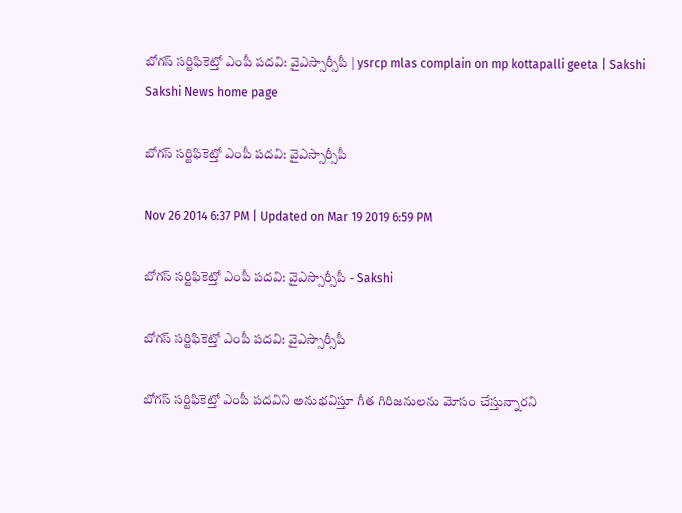బోగస్ సర్టిఫికెట్తో ఎంపీ పదవి: వైఎస్సార్సీపీ | ysrcp mlas complain on mp kottapalli geeta | Sakshi
Sakshi News home page

బోగస్ సర్టిఫికెట్తో ఎంపీ పదవి: వైఎస్సార్సీపీ

Nov 26 2014 6:37 PM | Updated on Mar 19 2019 6:59 PM

బోగస్ సర్టిఫికెట్తో ఎంపీ పదవి: వైఎస్సార్సీపీ - Sakshi

బోగస్ సర్టిఫికెట్తో ఎంపీ పదవి: వైఎస్సార్సీపీ

బోగస్ సర్టిఫికెట్తో ఎంపీ పదవిని అనుభవిస్తూ గీత గిరిజనులను మోసం చేస్తున్నారని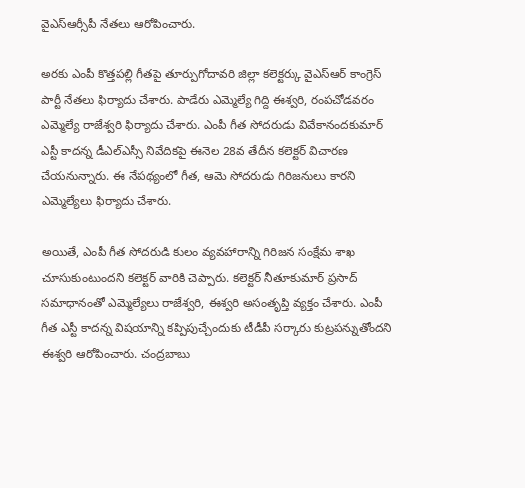వైఎస్ఆర్సీపీ నేతలు ఆరోపించారు.

అరకు ఎంపీ కొత్తపల్లి గీతపై తూర్పుగోదావరి జిల్లా కలెక్టర్కు వైఎస్ఆర్ కాంగ్రెస్ పార్టీ నేతలు ఫిర్యాదు చేశారు. పాడేరు ఎమ్మెల్యే గిద్ది ఈశ్వరి, రంపచోడవరం ఎమ్మెల్యే రాజేశ్వరి ఫిర్యాదు చేశారు. ఎంపీ గీత సోదరుడు వివేకానందకుమార్ ఎస్టీ కాదన్న డీఎల్ఎస్సీ నివేదికపై ఈనెల 28వ తేదీన కలెక్టర్ విచారణ చేయనున్నారు. ఈ నేపథ్యంలో గీత, ఆమె సోదరుడు గిరిజనులు కారని ఎమ్మెల్యేలు ఫిర్యాదు చేశారు.

అయితే, ఎంపీ గీత సోదరుడి కులం వ్యవహారాన్ని గిరిజన సంక్షేమ శాఖ చూసుకుంటుందని కలెక్టర్ వారికి చెప్పారు. కలెక్టర్ నీతూకుమార్ ప్రసాద్ సమాధానంతో ఎమ్మెల్యేలు రాజేశ్వరి, ఈశ్వరి అసంతృప్తి వ్యక్తం చేశారు. ఎంపీ గీత ఎస్టీ కాదన్న విషయాన్ని కప్పిపుచ్చేందుకు టీడీపీ సర్కారు కుట్రపన్నుతోందని ఈశ్వరి ఆరోపించారు. చంద్రబాబు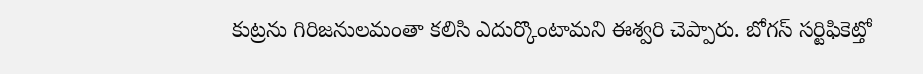కుట్రను గిరిజనులమంతా కలిసి ఎదుర్కొంటామని ఈశ్వరి చెప్పారు. బోగస్ సర్టిఫికెట్తో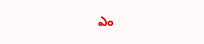ఎం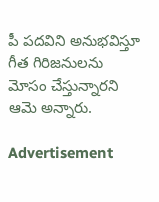పీ పదవిని అనుభవిస్తూ గీత గిరిజనులను మోసం చేస్తున్నారని ఆమె అన్నారు.

Advertisement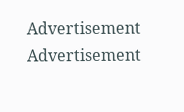Advertisement
Advertisement